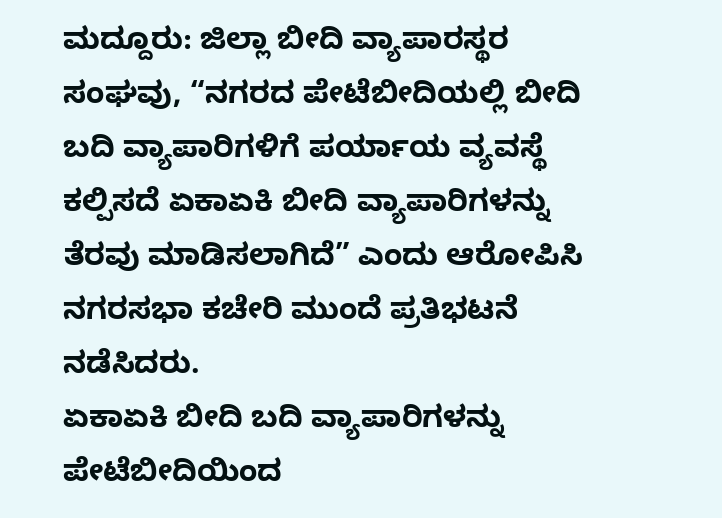ಮದ್ದೂರು: ಜಿಲ್ಲಾ ಬೀದಿ ವ್ಯಾಪಾರಸ್ಥರ ಸಂಘವು, “ನಗರದ ಪೇಟೆಬೀದಿಯಲ್ಲಿ ಬೀದಿ ಬದಿ ವ್ಯಾಪಾರಿಗಳಿಗೆ ಪರ್ಯಾಯ ವ್ಯವಸ್ಥೆ ಕಲ್ಪಿಸದೆ ಏಕಾಏಕಿ ಬೀದಿ ವ್ಯಾಪಾರಿಗಳನ್ನು ತೆರವು ಮಾಡಿಸಲಾಗಿದೆ” ಎಂದು ಆರೋಪಿಸಿ ನಗರಸಭಾ ಕಚೇರಿ ಮುಂದೆ ಪ್ರತಿಭಟನೆ ನಡೆಸಿದರು.
ಏಕಾಏಕಿ ಬೀದಿ ಬದಿ ವ್ಯಾಪಾರಿಗಳನ್ನು ಪೇಟೆಬೀದಿಯಿಂದ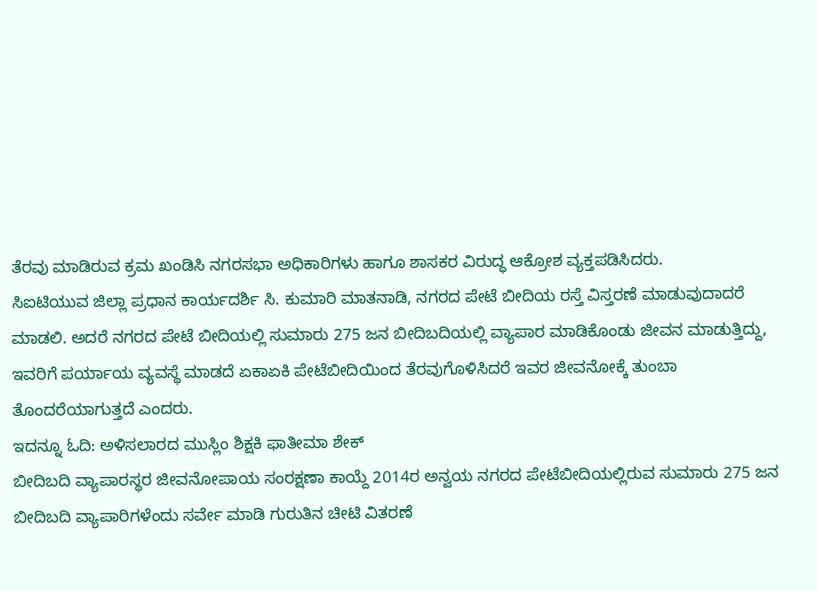ತೆರವು ಮಾಡಿರುವ ಕ್ರಮ ಖಂಡಿಸಿ ನಗರಸಭಾ ಅಧಿಕಾರಿಗಳು ಹಾಗೂ ಶಾಸಕರ ವಿರುದ್ಧ ಆಕ್ರೋಶ ವ್ಯಕ್ತಪಡಿಸಿದರು.
ಸಿಐಟಿಯುವ ಜಿಲ್ಲಾ ಪ್ರಧಾನ ಕಾರ್ಯದರ್ಶಿ ಸಿ. ಕುಮಾರಿ ಮಾತನಾಡಿ, ನಗರದ ಪೇಟೆ ಬೀದಿಯ ರಸ್ತೆ ವಿಸ್ತರಣೆ ಮಾಡುವುದಾದರೆ ಮಾಡಲಿ. ಅದರೆ ನಗರದ ಪೇಟೆ ಬೀದಿಯಲ್ಲಿ ಸುಮಾರು 275 ಜನ ಬೀದಿಬದಿಯಲ್ಲಿ ವ್ಯಾಪಾರ ಮಾಡಿಕೊಂಡು ಜೀವನ ಮಾಡುತ್ತಿದ್ದು, ಇವರಿಗೆ ಪರ್ಯಾಯ ವ್ಯವಸ್ಥೆ ಮಾಡದೆ ಏಕಾಏಕಿ ಪೇಟೆಬೀದಿಯಿಂದ ತೆರವುಗೊಳಿಸಿದರೆ ಇವರ ಜೀವನೋಕ್ಕೆ ತುಂಬಾ ತೊಂದರೆಯಾಗುತ್ತದೆ ಎಂದರು.
ಇದನ್ನೂ ಓದಿ: ಅಳಿಸಲಾರದ ಮುಸ್ಲಿಂ ಶಿಕ್ಷಕಿ ಫಾತೀಮಾ ಶೇಕ್
ಬೀದಿಬದಿ ವ್ಯಾಪಾರಸ್ಥರ ಜೀವನೋಪಾಯ ಸಂರಕ್ಷಣಾ ಕಾಯ್ದೆ 2014ರ ಅನ್ವಯ ನಗರದ ಪೇಟೆಬೀದಿಯಲ್ಲಿರುವ ಸುಮಾರು 275 ಜನ ಬೀದಿಬದಿ ವ್ಯಾಪಾರಿಗಳೆಂದು ಸರ್ವೇ ಮಾಡಿ ಗುರುತಿನ ಚೀಟಿ ವಿತರಣೆ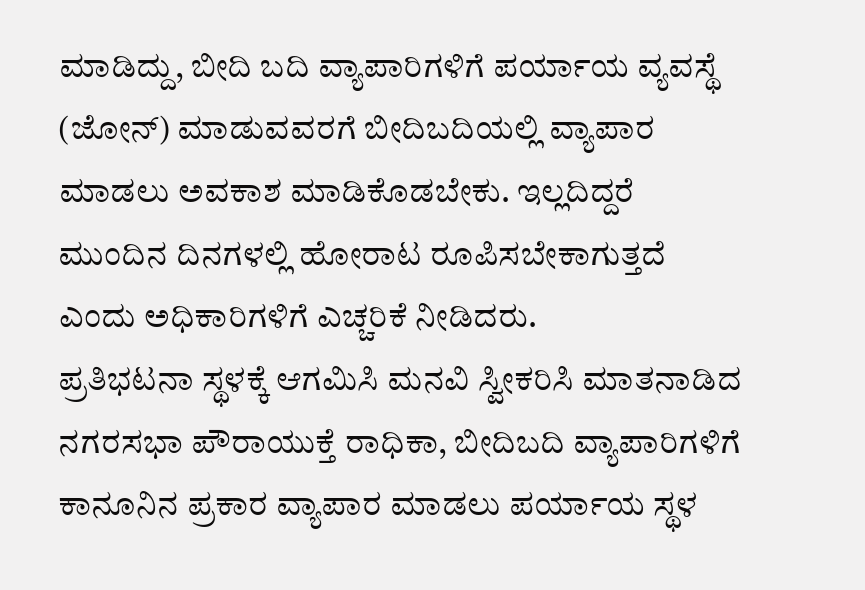ಮಾಡಿದ್ದು, ಬೀದಿ ಬದಿ ವ್ಯಾಪಾರಿಗಳಿಗೆ ಪರ್ಯಾಯ ವ್ಯವಸ್ಥೆ (ಜೋನ್) ಮಾಡುವವರಗೆ ಬೀದಿಬದಿಯಲ್ಲಿ ವ್ಯಾಪಾರ ಮಾಡಲು ಅವಕಾಶ ಮಾಡಿಕೊಡಬೇಕು. ಇಲ್ಲದಿದ್ದರೆ ಮುಂದಿನ ದಿನಗಳಲ್ಲಿ ಹೋರಾಟ ರೂಪಿಸಬೇಕಾಗುತ್ತದೆ ಎಂದು ಅಧಿಕಾರಿಗಳಿಗೆ ಎಚ್ಚರಿಕೆ ನೀಡಿದರು.
ಪ್ರತಿಭಟನಾ ಸ್ಥಳಕ್ಕೆ ಆಗಮಿಸಿ ಮನವಿ ಸ್ವೀಕರಿಸಿ ಮಾತನಾಡಿದ ನಗರಸಭಾ ಪೌರಾಯುಕ್ತೆ ರಾಧಿಕಾ, ಬೀದಿಬದಿ ವ್ಯಾಪಾರಿಗಳಿಗೆ ಕಾನೂನಿನ ಪ್ರಕಾರ ವ್ಯಾಪಾರ ಮಾಡಲು ಪರ್ಯಾಯ ಸ್ಥಳ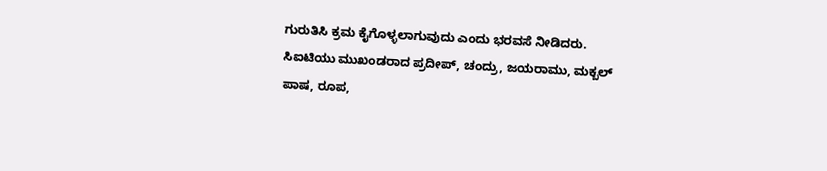ಗುರುತಿಸಿ ಕ್ರಮ ಕೈಗೊಳ್ಳಲಾಗುವುದು ಎಂದು ಭರವಸೆ ನೀಡಿದರು.
ಸಿಐಟಿಯು ಮುಖಂಡರಾದ ಪ್ರದೀಪ್, ಚಂದ್ರು, ಜಯರಾಮು, ಮಕ್ಬಲ್ ಪಾಷ, ರೂಪ,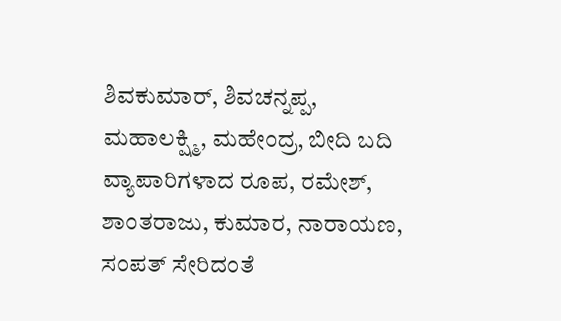ಶಿವಕುಮಾರ್, ಶಿವಚನ್ನಪ್ಪ, ಮಹಾಲಕ್ಷ್ಮಿ, ಮಹೇಂದ್ರ, ಬೀದಿ ಬದಿ ವ್ಯಾಪಾರಿಗಳಾದ ರೂಪ, ರಮೇಶ್, ಶಾಂತರಾಜು, ಕುಮಾರ, ನಾರಾಯಣ, ಸಂಪತ್ ಸೇರಿದಂತೆ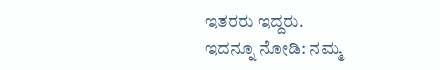ಇತರರು ಇದ್ದರು.
ಇದನ್ನೂ ನೋಡಿ: ನಮ್ಮ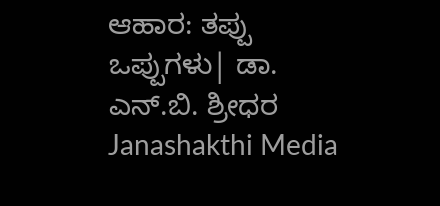ಆಹಾರ: ತಪ್ಪು ಒಪ್ಪುಗಳು| ಡಾ. ಎನ್.ಬಿ. ಶ್ರೀಧರ Janashakthi Media